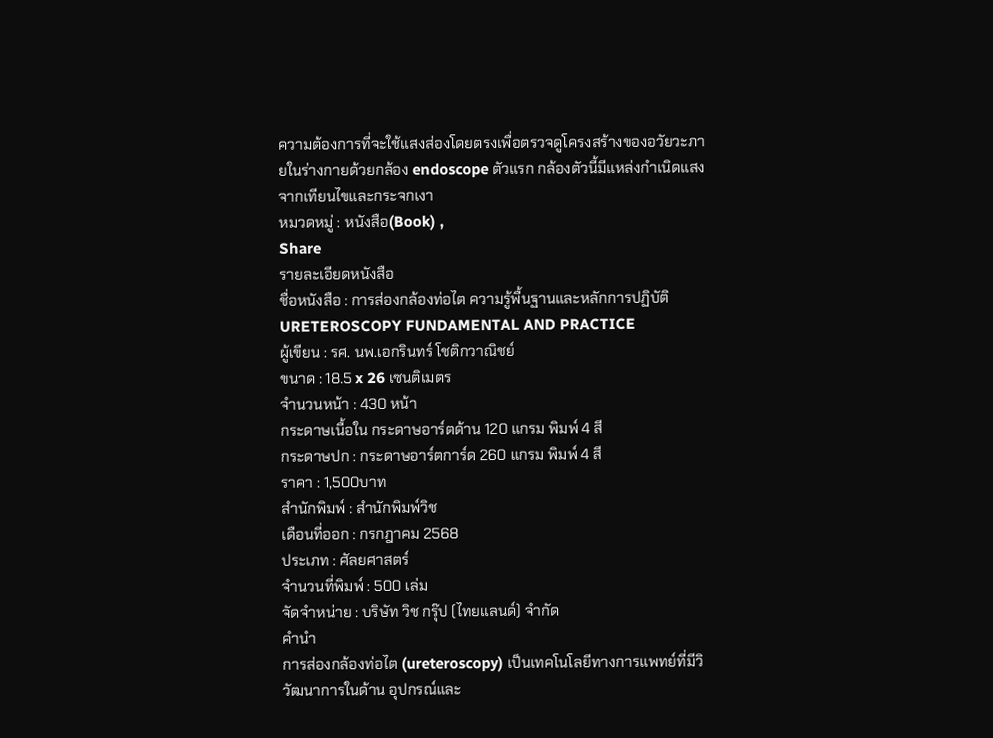ความต้องการที่จะใช้แสงส่องโดยตรงเพื่อตรวจดูโครงสร้างของอวัยวะภายในร่างกายด้วยกล้อง endoscope ตัวแรก กล้องตัวนี้มีแหล่งกำเนิดแสงจากเทียนไขและกระจกเงา
หมวดหมู่ : หนังสือ(Book) ,
Share
รายละเอียดหนังสือ
ชื่อหนังสือ : การส่องกล้องท่อไต ความรู้พื้นฐานและหลักการปฏิบัติ
URETEROSCOPY FUNDAMENTAL AND PRACTICE
ผู้เขียน : รศ. นพ.เอกรินทร์ โชติกวาณิชย์
ขนาด : 18.5 x 26 เซนติเมตร
จำนวนหน้า : 430 หน้า
กระดาษเนื้อใน กระดาษอาร์ตด้าน 120 แกรม พิมพ์ 4 สี
กระดาษปก : กระดาษอาร์ตการ์ด 260 แกรม พิมพ์ 4 สี
ราคา : 1,500บาท
สำนักพิมพ์ : สำนักพิมพ์วิช
เดือนที่ออก : กรกฎาคม 2568
ประเภท : ศัลยศาสตร์
จำนวนที่พิมพ์ : 500 เล่ม
จัดจำหน่าย : บริษัท วิช กรุ๊ป (ไทยแลนด์) จำกัด
คำนำ
การส่องกล้องท่อไต (ureteroscopy) เป็นเทคโนโลยีทางการแพทย์ที่มีวิวัฒนาการในด้าน อุปกรณ์และ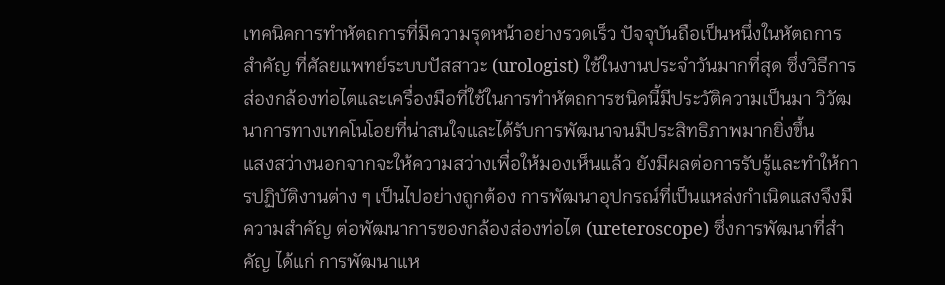เทคนิคการทำหัตถการที่มีความรุดหน้าอย่างรวดเร็ว ปัจจุบันถือเป็นหนึ่งในหัตถการสำคัญ ที่ศัลยแพทย์ระบบปัสสาวะ (urologist) ใช้ในงานประจำวันมากที่สุด ซึ่งวิธีการส่องกล้องท่อไตและเครื่องมือที่ใช้ในการทำหัตถการชนิดนี้มีประวัติความเป็นมา วิวัฒนาการทางเทคโนโอยที่น่าสนใจและได้รับการพัฒนาจนมีประสิทธิภาพมากยิ่งขึ้น
แสงสว่างนอกจากจะให้ความสว่างเพื่อให้มองเห็นแล้ว ยังมีผลต่อการรับรู้และทำให้การปฏิบัติงานต่าง ๆ เป็นไปอย่างถูกต้อง การพัฒนาอุปกรณ์ที่เป็นแหล่งกำเนิดแสงจึงมีความสำคัญ ต่อพัฒนาการของกล้องส่องท่อไต (ureteroscope) ซึ่งการพัฒนาที่สำคัญ ได้แก่ การพัฒนาแห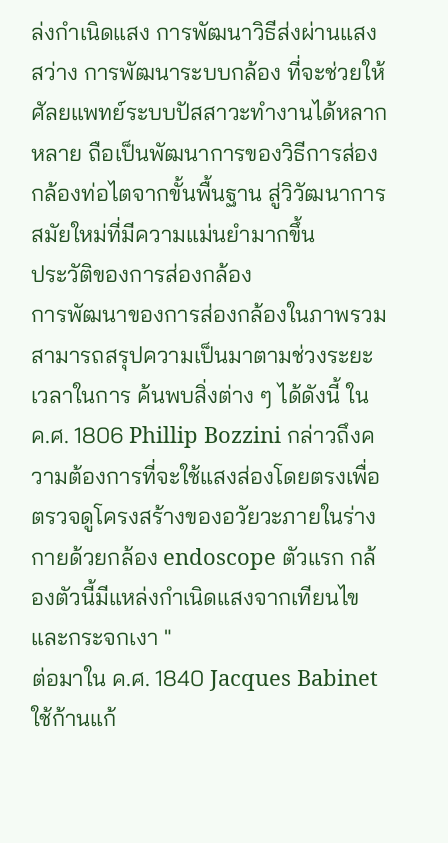ล่งกำเนิดแสง การพัฒนาวิธีส่งผ่านแสงสว่าง การพัฒนาระบบกล้อง ที่จะช่วยให้ศัลยแพทย์ระบบปัสสาวะทำงานได้หลากหลาย ถือเป็นพัฒนาการของวิธีการส่องกล้องท่อไตจากขั้นพื้นฐาน สู่วิวัฒนาการสมัยใหม่ที่มีความแม่นยำมากขึ้น
ประวัติของการส่องกล้อง
การพัฒนาของการส่องกล้องในภาพรวม สามารถสรุปความเป็นมาตามช่วงระยะเวลาในการ ค้นพบสิ่งต่าง ๆ ได้ดังนี้ ใน ค.ศ. 1806 Phillip Bozzini กล่าวถึงความต้องการที่จะใช้แสงส่องโดยตรงเพื่อตรวจดูโครงสร้างของอวัยวะภายในร่างกายด้วยกล้อง endoscope ตัวแรก กล้องตัวนี้มีแหล่งกำเนิดแสงจากเทียนไขและกระจกเงา "
ต่อมาใน ค.ศ. 1840 Jacques Babinet ใช้ก้านแก้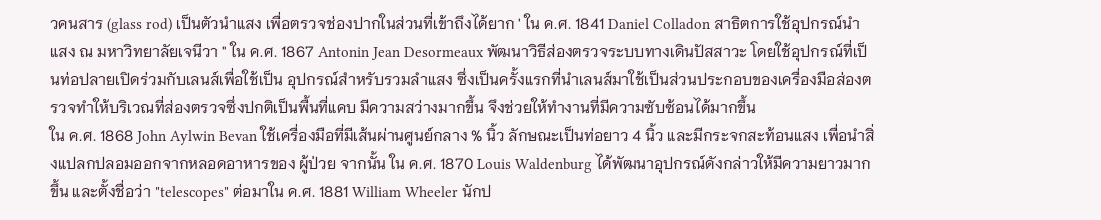วคนสาร (glass rod) เป็นตัวนำแสง เพื่อตรวจช่องปากในส่วนที่เข้าถึงได้ยาก ' ใน ค.ศ. 1841 Daniel Colladon สาธิตการใช้อุปกรณ์นำแสง ณ มหาวิทยาลัยเจนีวา " ใน ค.ศ. 1867 Antonin Jean Desormeaux พัฒนาวิธีส่องตรวจระบบทางเดินปัสสาวะ โดยใช้อุปกรณ์ที่เป็นท่อปลายเปิดร่วมกับเลนส์เพื่อใช้เป็น อุปกรณ์สำหรับรวมลำแสง ซึ่งเป็นครั้งแรกที่นำเลนส์มาใช้เป็นส่วนประกอบของเครื่องมือส่องตรวจทำให้บริเวณที่ส่องตรวจซึ่งปกติเป็นพื้นที่แคบ มีความสว่างมากขึ้น จึงช่วยให้ทำงานที่มีความซับซ้อนได้มากขึ้น
ใน ค.ศ. 1868 John Aylwin Bevan ใช้เครื่องมือที่มีเส้นผ่านศูนย์กลาง % นิ้ว ลักษณะเป็นท่อยาว 4 นิ้ว และมีกระจกสะท้อนแสง เพื่อนำสิ่งแปลกปลอมออกจากหลอดอาหารของ ผู้ป่วย จากนั้น ใน ค.ศ. 1870 Louis Waldenburg ได้พัฒนาอุปกรณ์ดังกล่าวให้มีความยาวมากขึ้น และตั้งชื่อว่า "telescopes" ต่อมาใน ค.ศ. 1881 William Wheeler นักป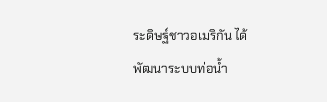ระดิษฐ์ชาวอเมริกัน ได้พัฒนาระบบท่อน้ำ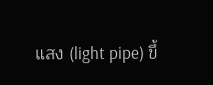แสง (light pipe) ขึ้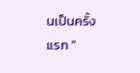นเป็นครั้งแรก "